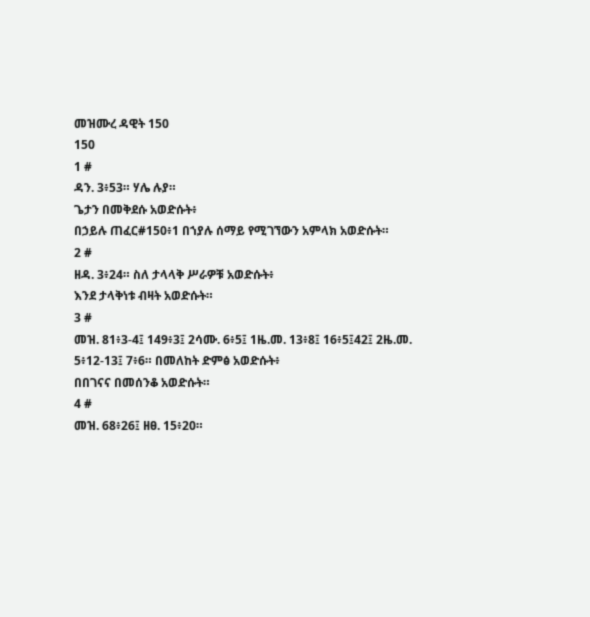መዝሙረ ዳዊት 150
150
1 #
ዳን. 3፥53። ሃሌ ሉያ።
ጌታን በመቅደሱ አወድሱት፥
በኃይሉ ጠፈር#150፥1 በኀያሉ ሰማይ የሚገኘውን አምላክ አወድሱት።
2 #
ዘዳ. 3፥24። ስለ ታላላቅ ሥራዎቹ አወድሱት፥
እንደ ታላቅነቱ ብዛት አወድሱት።
3 #
መዝ. 81፥3-4፤ 149፥3፤ 2ሳሙ. 6፥5፤ 1ዜ.መ. 13፥8፤ 16፥5፤42፤ 2ዜ.መ. 5፥12-13፤ 7፥6። በመለከት ድምፅ አወድሱት፥
በበገናና በመሰንቆ አወድሱት።
4 #
መዝ. 68፥26፤ ዘፀ. 15፥20።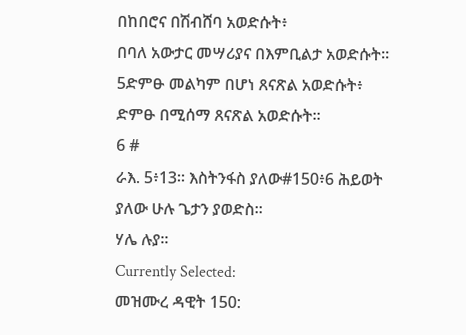በከበሮና በሽብሸባ አወድሱት፥
በባለ አውታር መሣሪያና በእምቢልታ አወድሱት።
5ድምፁ መልካም በሆነ ጸናጽል አወድሱት፥
ድምፁ በሚሰማ ጸናጽል አወድሱት።
6 #
ራእ. 5፥13። እስትንፋስ ያለው#150፥6 ሕይወት ያለው ሁሉ ጌታን ያወድስ።
ሃሌ ሉያ።
Currently Selected:
መዝሙረ ዳዊት 150: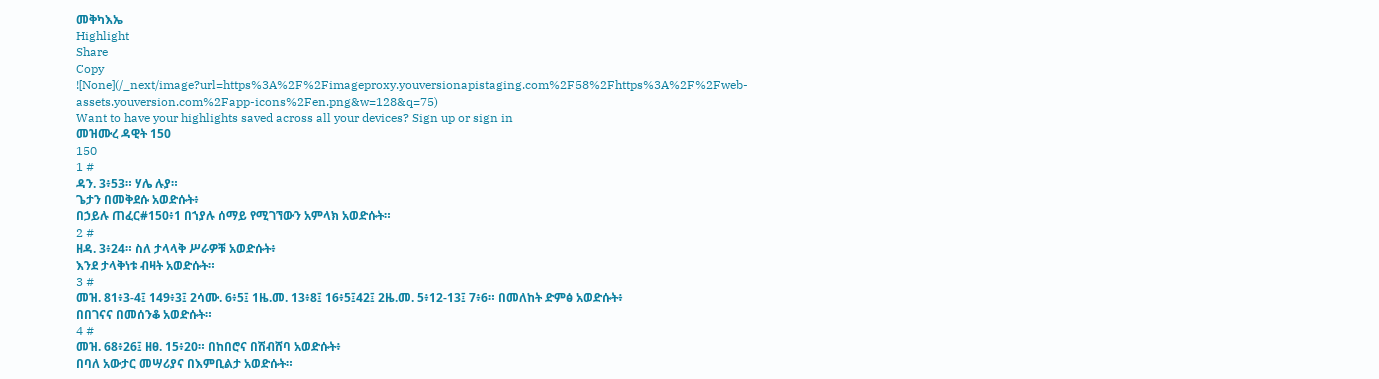መቅካእኤ
Highlight
Share
Copy
![None](/_next/image?url=https%3A%2F%2Fimageproxy.youversionapistaging.com%2F58%2Fhttps%3A%2F%2Fweb-assets.youversion.com%2Fapp-icons%2Fen.png&w=128&q=75)
Want to have your highlights saved across all your devices? Sign up or sign in
መዝሙረ ዳዊት 150
150
1 #
ዳን. 3፥53። ሃሌ ሉያ።
ጌታን በመቅደሱ አወድሱት፥
በኃይሉ ጠፈር#150፥1 በኀያሉ ሰማይ የሚገኘውን አምላክ አወድሱት።
2 #
ዘዳ. 3፥24። ስለ ታላላቅ ሥራዎቹ አወድሱት፥
እንደ ታላቅነቱ ብዛት አወድሱት።
3 #
መዝ. 81፥3-4፤ 149፥3፤ 2ሳሙ. 6፥5፤ 1ዜ.መ. 13፥8፤ 16፥5፤42፤ 2ዜ.መ. 5፥12-13፤ 7፥6። በመለከት ድምፅ አወድሱት፥
በበገናና በመሰንቆ አወድሱት።
4 #
መዝ. 68፥26፤ ዘፀ. 15፥20። በከበሮና በሽብሸባ አወድሱት፥
በባለ አውታር መሣሪያና በእምቢልታ አወድሱት።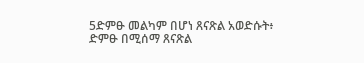5ድምፁ መልካም በሆነ ጸናጽል አወድሱት፥
ድምፁ በሚሰማ ጸናጽል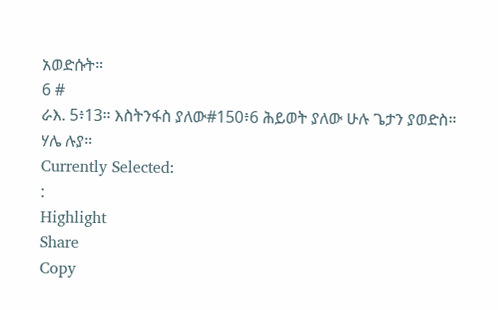አወድሱት።
6 #
ራእ. 5፥13። እስትንፋስ ያለው#150፥6 ሕይወት ያለው ሁሉ ጌታን ያወድስ።
ሃሌ ሉያ።
Currently Selected:
:
Highlight
Share
Copy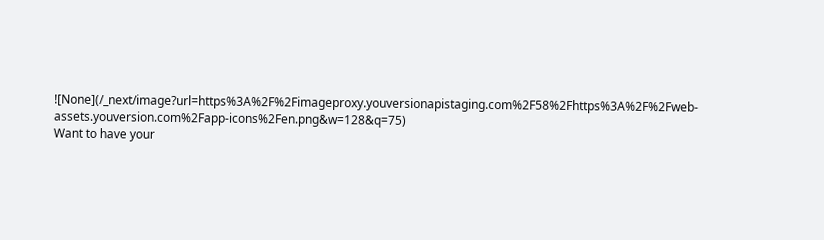![None](/_next/image?url=https%3A%2F%2Fimageproxy.youversionapistaging.com%2F58%2Fhttps%3A%2F%2Fweb-assets.youversion.com%2Fapp-icons%2Fen.png&w=128&q=75)
Want to have your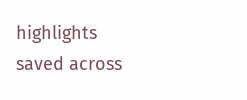highlights saved across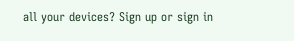all your devices? Sign up or sign in